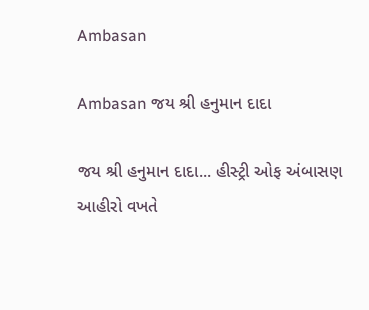Ambasan

Ambasan જય શ્રી હનુમાન દાદા

જય શ્રી હનુમાન દાદા... હીસ્ટ્રી ઓફ અંબાસણ
આહીરો વખતે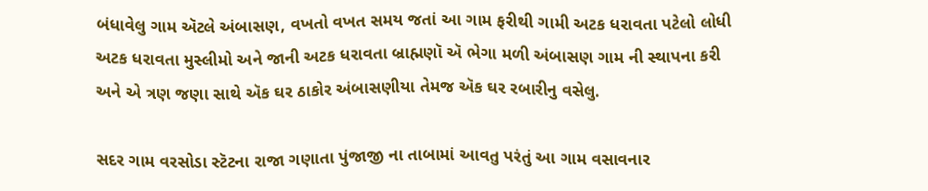બંધાવેલુ ગામ ઍટલે અંબાસણ, વખતો વખત સમય જતાં આ ગામ ફરીથી ગામી અટક ધરાવતા પટેલો લોધી અટક ધરાવતા મુસ્લીમો અને જાની અટક ધરાવતા બ્રાહ્મણૉ ઍ ભેગા મળી અંબાસણ ગામ ની સ્થાપના કરી અને એ ત્રણ જણા સાથે ઍક ઘર ઠાકોર અંબાસણીયા તેમજ ઍક ઘર રબારીનુ વસેલુ.

સદર ગામ વરસોડા સ્ટૅટના રાજા ગણાતા પુંજાજી ના તાબામાં આવતુ પરંતું આ ગામ વસાવનાર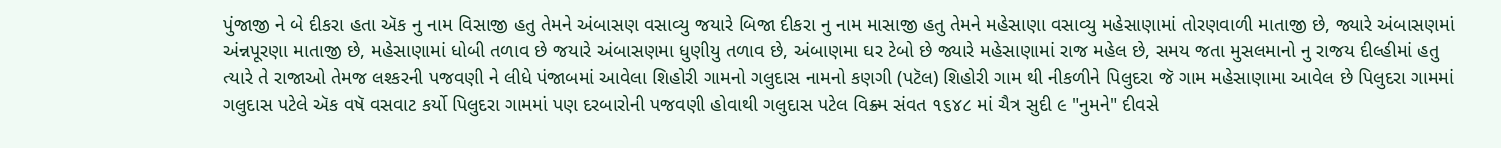પુંજાજી ને બે દીકરા હતા ઍક નુ નામ વિસાજી હતુ તેમને અંબાસણ વસાવ્યુ જયારે બિજા દીકરા નુ નામ માસાજી હતુ તેમને મહેસાણા વસાવ્યુ મહેસાણામાં તોરણવાળી માતાજી છે, જ્યારે અંબાસણમાં અંન્નપૂરણા માતાજી છે, મહેસાણામાં ધોબી તળાવ છે જયારે અંબાસણમા ધુણીયુ તળાવ છે, અંબાણમા ઘર ટેબો છે જ્યારે મહેસાણામાં રાજ મહેલ છે, સમય જતા મુસલમાનો નુ રાજય દીલ્હીમાં હતુ ત્યારે તે રાજાઓ તેમજ લશ્કરની પજવણી ને લીધે પંજાબમાં આવેલા શિહોરી ગામનો ગલુદાસ નામનો કણગી (પટૅલ) શિહોરી ગામ થી નીકળીને પિલુદરા જૅ ગામ મહેસાણામા આવેલ છે પિલુદરા ગામમાં ગલુદાસ પટેલે ઍક વષૅ વસવાટ કર્યો પિલુદરા ગામમાં પણ દરબારોની પજવણી હોવાથી ગલુદાસ પટેલ વિક્ર્મ સંવત ૧૬૪૮ માં ચૈત્ર સુદી ૯ "નુમને" દીવસે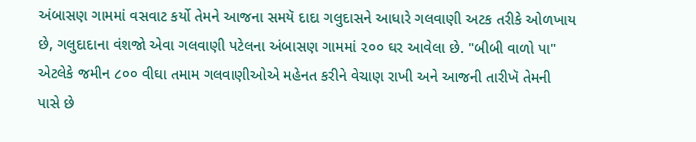અંબાસણ ગામમાં વસવાટ કર્યો તેમને આજના સમયૅ દાદા ગલુદાસને આધારે ગલવાણી અટક તરીકે ઓળખાય છે, ગલુદાદાના વંશજો એવા ગલવાણી પટેલના અંબાસણ ગામમાં ૨૦૦ ઘર આવેલા છે. "બીબી વાળો પા" એટલેકે જમીન ૮૦૦ વીઘા તમામ ગલવાણીઓએ મહેનત કરીને વેચાણ રાખી અને આજની તારીખૅ તેમની પાસે છે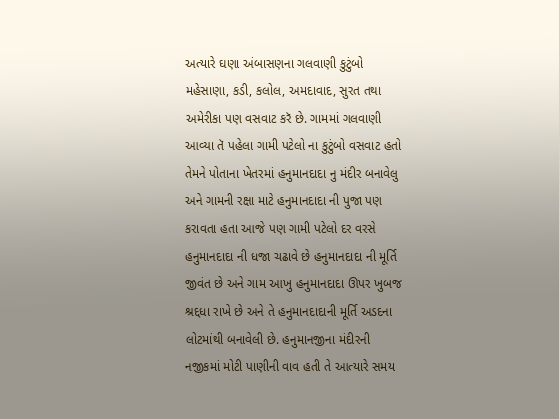અત્યારે ઘણા અંબાસણના ગલવાણી કુટુંબો મહેસાણા, કડી, કલોલ, અમદાવાદ, સુરત તથા અમેરીકા પણ વસવાટ કરૅ છે. ગામમાં ગલવાણી આવ્યા તૅ પહેલા ગામી પટેલો ના કુટુંબો વસવાટ હતો તેમને પોતાના ખેતરમાં હનુમાનદાદા નુ મંદીર બનાવેલુ અને ગામની રક્ષા માટે હનુમાનદાદા ની પુજા પણ કરાવતા હતા આજે પણ ગામી પટેલો દર વરસે હનુમાનદાદા ની ધજા ચઢાવે છે હનુમાનદાદા ની મૂર્તિ જીવંત છે અને ગામ આખુ હનુમાનદાદા ઊપર ખુબજ શ્રદ્દધા રાખે છે અને તે હનુમાનદાદાની મૂર્તિ અડદના લોટમાંથી બનાવેલી છે. હનુમાનજીના મંદીરની નજીકમાં મોટી પાણીની વાવ હતી તે આત્યારે સમય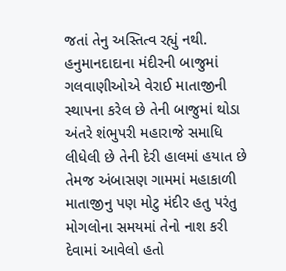જતાં તેનુ અસ્તિત્વ રહ્યું નથી. હનુમાનદાદાના મંદીરની બાજુમાં ગલવાણીઓએ વેરાઈ માતાજીની સ્થાપના કરેલ છે તેની બાજુમાં થોડા અંતરે શંભુપરી મહારાજે સમાધિ લીધેલી છે તેની દેરી હાલમાં હયાત છે તેમજ અંબાસણ ગામમાં મહાકાળી માતાજીનુ પણ મોટુ મંદીર હતુ પરંતુ મોગલોના સમયમાં તેનો નાશ કરી દેવામાં આવેલો હતો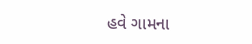હવે ગામના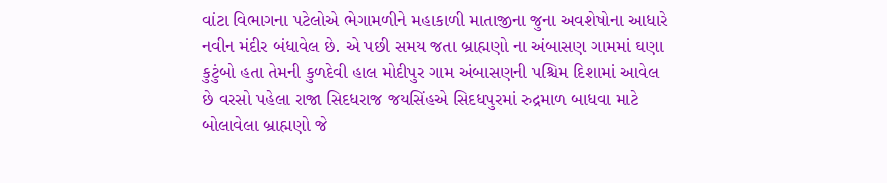વાંટા વિભાગના પટેલોએ ભેગામળીને મહાકાળી માતાજીના જુના અવશેષોના આધારે નવીન મંદીર બંધાવેલ છે. એ પછી સમય જતા બ્રાહ્મણો ના અંબાસણ ગામમાં ઘણા કુટુંબો હતા તેમની કુળદેવી હાલ મોદીપુર ગામ અંબાસણની પશ્ચિમ દિશામાં આવેલ છે વરસો પહેલા રાજા સિદધરાજ જયસિંહએ સિદધપુરમાં રુદ્રમાળ બાધવા માટે બોલાવેલા બ્રાહ્મણો જે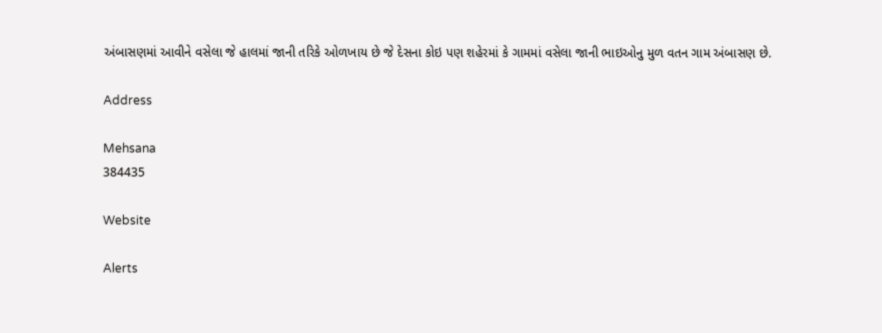અંબાસણમાં આવીને વસેલા જે હાલમાં જાની તરિકે ઓળખાય છે જે દેસના કોઇ પણ શહેરમાં કે ગામમાં વસેલા જાની ભાઇઓનુ મુળ વતન ગામ અંબાસણ છે.

Address

Mehsana
384435

Website

Alerts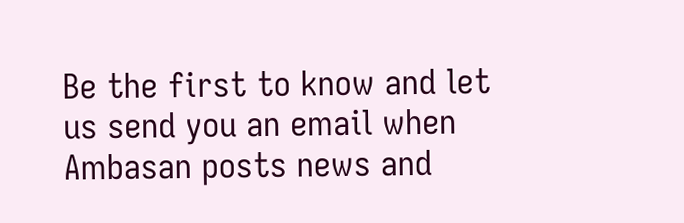Be the first to know and let us send you an email when Ambasan posts news and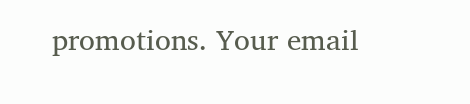promotions. Your email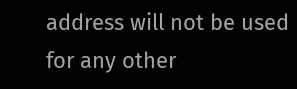address will not be used for any other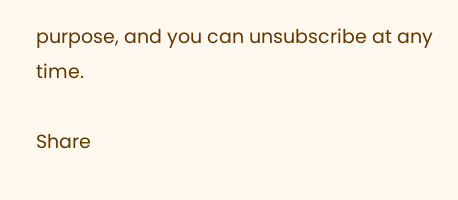purpose, and you can unsubscribe at any time.

Share